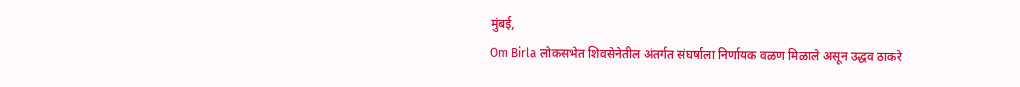मुंबई,
Om Birla लोकसभेत शिवसेनेतील अंतर्गत संघर्षाला निर्णायक वळण मिळाले असून उद्धव ठाकरे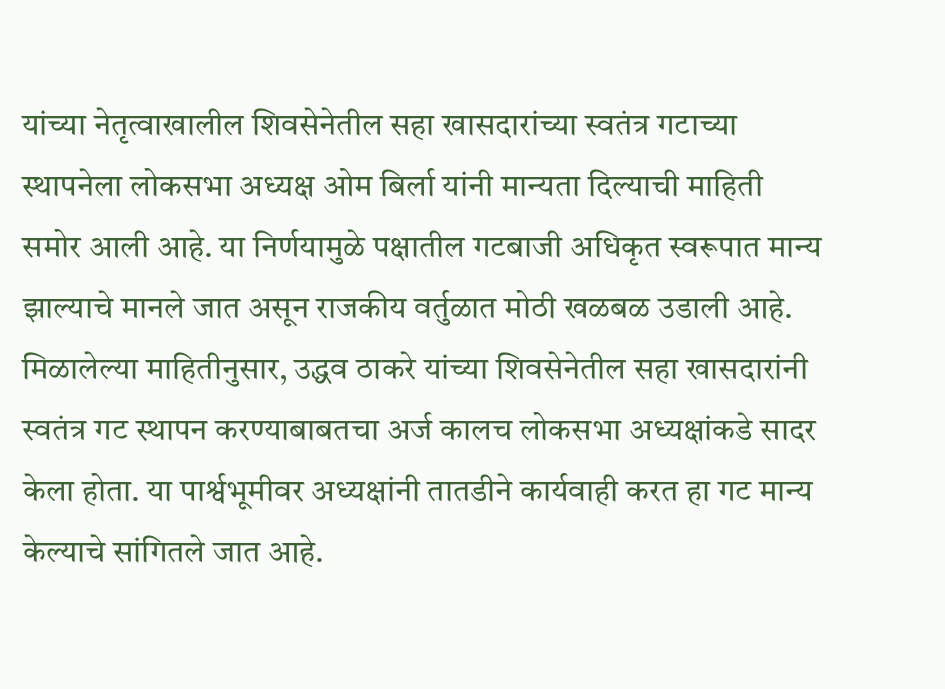यांच्या नेतृत्वाखालील शिवसेनेतील सहा खासदारांच्या स्वतंत्र गटाच्या स्थापनेला लोकसभा अध्यक्ष ओम बिर्ला यांनी मान्यता दिल्याची माहिती समोर आली आहे. या निर्णयामुळे पक्षातील गटबाजी अधिकृत स्वरूपात मान्य झाल्याचे मानले जात असून राजकीय वर्तुळात मोठी खळबळ उडाली आहे.
मिळालेल्या माहितीनुसार, उद्धव ठाकरे यांच्या शिवसेनेतील सहा खासदारांनी स्वतंत्र गट स्थापन करण्याबाबतचा अर्ज कालच लोकसभा अध्यक्षांकडे सादर केला होता. या पार्श्वभूमीवर अध्यक्षांनी तातडीने कार्यवाही करत हा गट मान्य केल्याचे सांगितले जात आहे.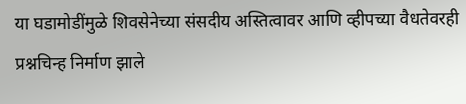या घडामोडींमुळे शिवसेनेच्या संसदीय अस्तित्वावर आणि व्हीपच्या वैधतेवरही प्रश्नचिन्ह निर्माण झाले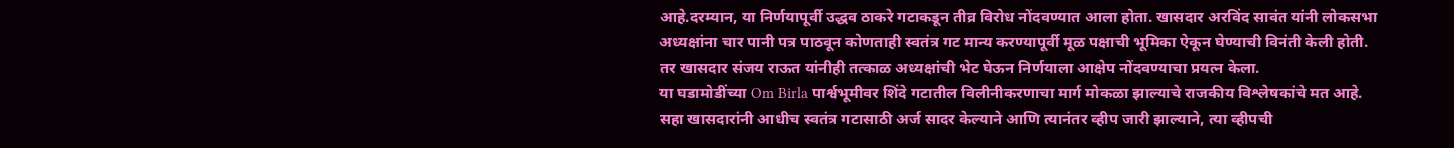आहे.दरम्यान, या निर्णयापूर्वी उद्धव ठाकरे गटाकडून तीव्र विरोध नोंदवण्यात आला होता. खासदार अरविंद सावंत यांनी लोकसभा अध्यक्षांना चार पानी पत्र पाठवून कोणताही स्वतंत्र गट मान्य करण्यापूर्वी मूळ पक्षाची भूमिका ऐकून घेण्याची विनंती केली होती. तर खासदार संजय राऊत यांनीही तत्काळ अध्यक्षांची भेट घेऊन निर्णयाला आक्षेप नोंदवण्याचा प्रयत्न केला.
या घडामोडींच्या Om Birla पार्श्वभूमीवर शिंदे गटातील विलीनीकरणाचा मार्ग मोकळा झाल्याचे राजकीय विश्लेषकांचे मत आहे. सहा खासदारांनी आधीच स्वतंत्र गटासाठी अर्ज सादर केल्याने आणि त्यानंतर व्हीप जारी झाल्याने, त्या व्हीपची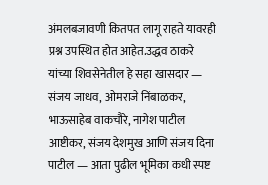अंमलबजावणी कितपत लागू राहते यावरही प्रश्न उपस्थित होत आहेत.उद्धव ठाकरे यांच्या शिवसेनेतील हे सहा खासदार — संजय जाधव, ओमराजे निंबाळकर, भाऊसाहेब वाकचौरे, नागेश पाटील आष्टीकर, संजय देशमुख आणि संजय दिना पाटील — आता पुढील भूमिका कधी स्पष्ट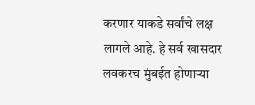करणार याकडे सर्वांचे लक्ष लागले आहे. हे सर्व खासदार लवकरच मुंबईत होणाऱ्या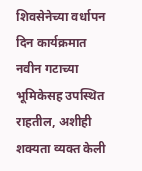शिवसेनेच्या वर्धापन दिन कार्यक्रमात नवीन गटाच्या भूमिकेसह उपस्थित राहतील, अशीही शक्यता व्यक्त केली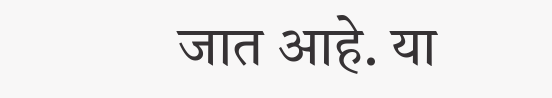जात आहे. या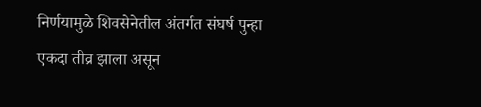निर्णयामुळे शिवसेनेतील अंतर्गत संघर्ष पुन्हा एकदा तीव्र झाला असून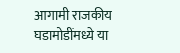आगामी राजकीय घडामोडींमध्ये या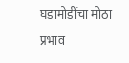घडामोडींचा मोठा प्रभाव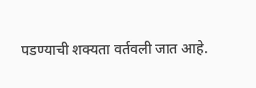पडण्याची शक्यता वर्तवली जात आहे.